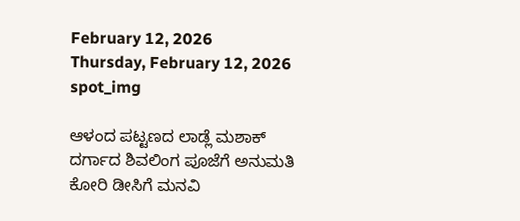February 12, 2026
Thursday, February 12, 2026
spot_img

ಆಳಂದ ಪಟ್ಟಣದ ಲಾಡ್ಲೆ ಮಶಾಕ್ ದರ್ಗಾದ ಶಿವಲಿಂಗ ಪೂಜೆಗೆ ಅನುಮತಿ ಕೋರಿ ಡೀಸಿಗೆ ಮನವಿ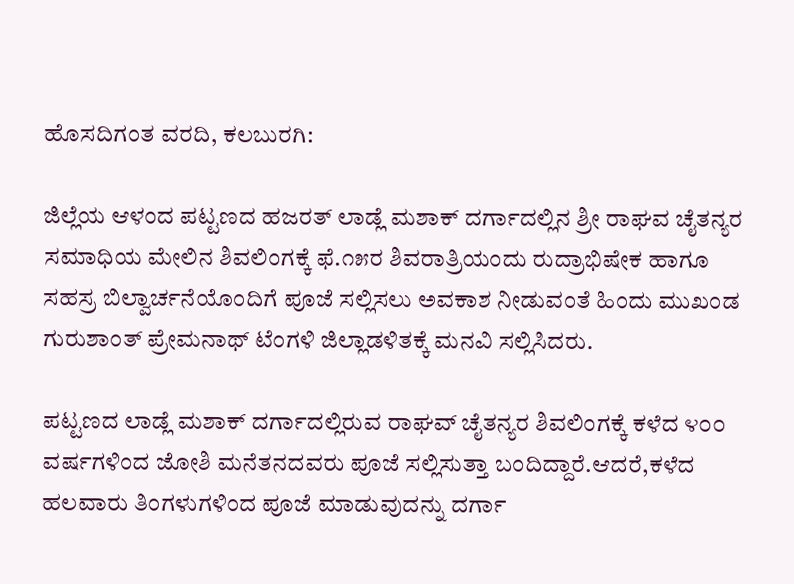ಹೊಸದಿಗಂತ ವರದಿ, ಕಲಬುರಗಿ:

ಜಿಲ್ಲೆಯ ಆಳಂದ ಪಟ್ಟಣದ ಹಜರತ್ ಲಾಡ್ಲೆ ಮಶಾಕ್ ದರ್ಗಾದಲ್ಲಿನ ಶ್ರೀ ರಾಘವ ಚೈತನ್ಯರ ಸಮಾಧಿಯ ಮೇಲಿನ ಶಿವಲಿಂಗಕ್ಕೆ ಫೆ.೧೫ರ ಶಿವರಾತ್ರಿಯಂದು ರುದ್ರಾಭಿಷೇಕ ಹಾಗೂ ಸಹಸ್ರ ಬಿಲ್ವಾರ್ಚನೆಯೊಂದಿಗೆ ಪೂಜೆ ಸಲ್ಲಿಸಲು ಅವಕಾಶ ನೀಡುವಂತೆ ಹಿಂದು ಮುಖಂಡ ಗುರುಶಾಂತ್ ಪ್ರೇಮನಾಥ್ ಟೆಂಗಳಿ ಜಿಲ್ಲಾಡಳಿತಕ್ಕೆ ಮನವಿ ಸಲ್ಲಿಸಿದರು.

ಪಟ್ಟಣದ ಲಾಡ್ಲೆ ಮಶಾಕ್ ದರ್ಗಾದಲ್ಲಿರುವ ರಾಘವ್ ಚೈತನ್ಯರ ಶಿವಲಿಂಗಕ್ಕೆ ಕಳೆದ ೪೦೦ ವರ್ಷಗಳಿಂದ ಜೋಶಿ ಮನೆತನದವರು ಪೂಜೆ ಸಲ್ಲಿಸುತ್ತಾ ಬಂದಿದ್ದಾರೆ.ಆದರೆ,ಕಳೆದ ಹಲವಾರು ತಿಂಗಳುಗಳಿಂದ ಪೂಜೆ ಮಾಡುವುದನ್ನು ದರ್ಗಾ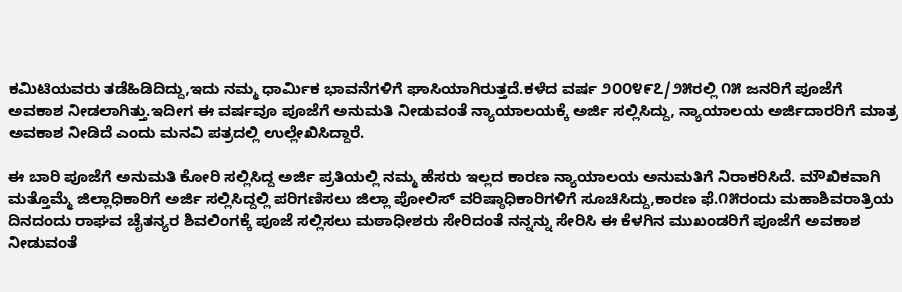ಕಮಿಟಿಯವರು ತಡೆಹಿಡಿದಿದ್ದು,ಇದು ನಮ್ಮ ಧಾರ್ಮಿಕ ಭಾವನೆಗಳಿಗೆ ಘಾಸಿಯಾಗಿರುತ್ತದೆ.ಕಳೆದ ವರ್ಷ ೨೦೦೪೯೭/೨೫ರಲ್ಲಿ ೧೫ ಜನರಿಗೆ ಪೂಜೆಗೆ ಅವಕಾಶ ನೀಡಲಾಗಿತ್ತು.ಇದೀಗ ಈ ವರ್ಷವೂ ಪೂಜೆಗೆ ಅನುಮತಿ ನೀಡುವಂತೆ ನ್ಯಾಯಾಲಯಕ್ಕೆ ಅರ್ಜಿ ಸಲ್ಲಿಸಿದ್ದು, ನ್ಯಾಯಾಲಯ ಅರ್ಜಿದಾರರಿಗೆ ಮಾತ್ರ ಅವಕಾಶ ನೀಡಿದೆ ಎಂದು ಮನವಿ ಪತ್ರದಲ್ಲಿ ಉಲ್ಲೇಖಿಸಿದ್ದಾರೆ.

ಈ ಬಾರಿ ಪೂಜೆಗೆ ಅನುಮತಿ ಕೋರಿ ಸಲ್ಲಿಸಿದ್ದ ಅರ್ಜಿ ಪ್ರತಿಯಲ್ಲಿ ನಮ್ಮ ಹೆಸರು ಇಲ್ಲದ ಕಾರಣ ನ್ಯಾಯಾಲಯ ಅನುಮತಿಗೆ ನಿರಾಕರಿಸಿದೆ. ಮೌಖಿಕವಾಗಿ ಮತ್ತೊಮ್ಮೆ ಜಿಲ್ಲಾಧಿಕಾರಿಗೆ ಅರ್ಜಿ ಸಲ್ಲಿಸಿದ್ದಲ್ಲಿ ಪರಿಗಣಿಸಲು ಜಿಲ್ಲಾ ಪೋಲಿಸ್ ವರಿಷ್ಠಾಧಿಕಾರಿಗಳಿಗೆ ಸೂಚಿಸಿದ್ದು,ಕಾರಣ ಫೆ.೧೫ರಂದು ಮಹಾಶಿವರಾತ್ರಿಯ ದಿನದಂದು ರಾಘವ ಚೈತನ್ಯರ ಶಿವಲಿಂಗಕ್ಕೆ ಪೂಜೆ ಸಲ್ಲಿಸಲು ಮಠಾಧೀಶರು ಸೇರಿದಂತೆ ನನ್ನನ್ನು ಸೇರಿಸಿ ಈ ಕೆಳಗಿನ ಮುಖಂಡರಿಗೆ ಪೂಜೆಗೆ ಅವಕಾಶ ನೀಡುವಂತೆ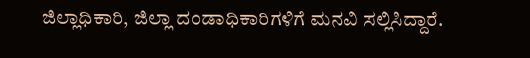ಜಿಲ್ಲಾಧಿಕಾರಿ, ಜಿಲ್ಲಾ ದಂಡಾಧಿಕಾರಿಗಳಿಗೆ ಮನವಿ ಸಲ್ಲಿಸಿದ್ದಾರೆ.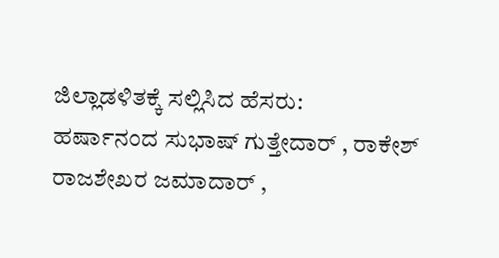ಜಿಲ್ಲಾಡಳಿತಕ್ಕೆ ಸಲ್ಲಿಸಿದ ಹೆಸರು:
ಹರ್ಷಾನಂದ ಸುಭಾಷ್ ಗುತ್ತೇದಾರ್ , ರಾಕೇಶ್ ರಾಜಶೇಖರ ಜಮಾದಾರ್ ,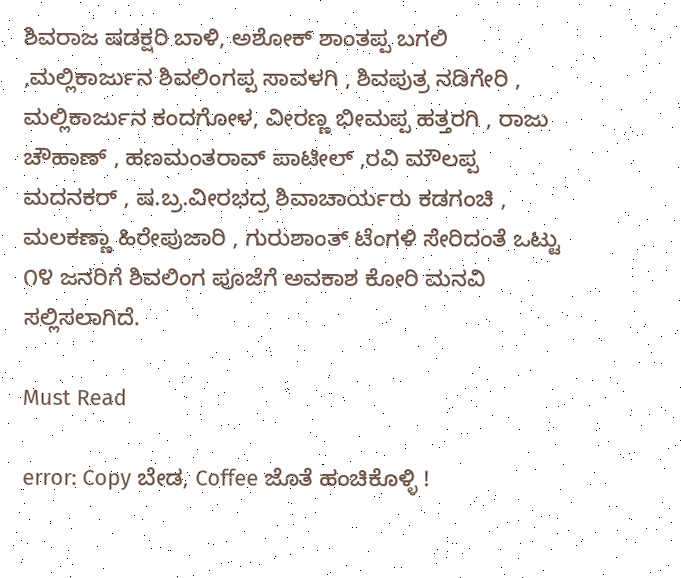ಶಿವರಾಜ ಷಡಕ್ಷರಿ ಬಾಳಿ, ಅಶೋಕ್ ಶಾಂತಪ್ಪ ಬಗಲಿ ,ಮಲ್ಲಿಕಾರ್ಜುನ ಶಿವಲಿಂಗಪ್ಪ ಸಾವಳಗಿ , ಶಿವಪುತ್ರ ನಡಿಗೇರಿ , ಮಲ್ಲಿಕಾರ್ಜುನ ಕಂದಗೋಳ, ವೀರಣ್ಣ ಭೀಮಪ್ಪ ಹತ್ತರಗಿ , ರಾಜು ಚೌಹಾಣ್ , ಹಣಮಂತರಾವ್ ಪಾಟೀಲ್ ,ರವಿ ಮೌಲಪ್ಪ ಮದನಕರ್ , ಷ.ಬ್ರ.ವೀರಭದ್ರ ಶಿವಾಚಾರ್ಯರು ಕಡಗಂಚಿ , ಮಲಕಣ್ಣಾ ಹಿರೇಪುಜಾರಿ , ಗುರುಶಾಂತ್ ಟೆಂಗಳಿ ಸೇರಿದಂತೆ ಒಟ್ಟು ೧೪ ಜನರಿಗೆ ಶಿವಲಿಂಗ ಪೂಜೆಗೆ ಅವಕಾಶ ಕೋರಿ ಮನವಿ ಸಲ್ಲಿಸಲಾಗಿದೆ.

Must Read

error: Copy ಬೇಡ, Coffee ಜೊತೆ ಹಂಚಿಕೊಳ್ಳಿ !